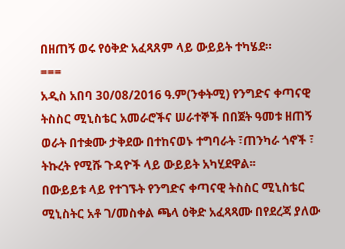በዘጠኝ ወሩ የዕቅድ አፈጻጸም ላይ ውይይት ተካሄደ።
===
አዲስ አበባ 30/08/2016 ዓ.ም(ንቀትሚ) የንግድና ቀጣናዊ ትስስር ሚኒስቴር አመራሮችና ሠራተኞች በበጀት ዓመቱ ዘጠኝ ወራት በተቋሙ ታቅደው በተከናወኑ ተግባራት ፣ጠንካራ ጎኖች ፣ ትኩረት የሚሹ ጉዳዮች ላይ ውይይት አካሂደዋል፡፡
በውይይቱ ላይ የተገኙት የንግድና ቀጣናዊ ትስስር ሚኒስቴር ሚኒስትር አቶ ገ/መስቀል ጫላ ዕቅድ አፈጻጻሙ በየደረጃ ያለው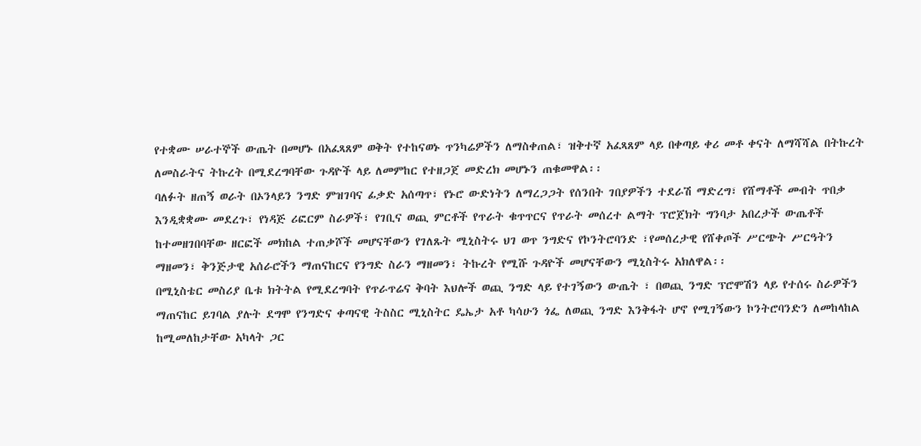የተቋሙ ሠራተኞች ውጤት በመሆኑ በአፈጻጸም ወቅት የተከናወኑ ጥንካሬዎችን ለማስቀጠል፣ ዝቅተኛ አፈጻጸም ላይ በቀጣይ ቀሪ መቶ ቀናት ለማሻሻል በትኩረት ለመስራትና ትኩረት በሚደረግባቸው ጉዳዮች ላይ ለመምከር የተዘጋጀ መድረክ መሆኑን ጠቁመዋል፡፡
ባለፉት ዘጠኝ ወራት በኦንላይን ንግድ ምዝገባና ፊቃድ አሰጣጥ፣ የኑሮ ውድነትን ለማረጋጋት የሰንበት ገበያዎችን ተደራሽ ማድረግ፣ የሸማቶች መብት ጥበቃ እንዲቋቋሙ መደረጉ፣ የነዳጅ ሪፎርም ስራዎች፣ የገቢና ወጪ ምርቶች የጥራት ቁጥጥርና የጥራት መሰረተ ልማት ፕሮጀክት ግንባታ አበረታች ውጤቶች ከተመዘገበባቸው ዘርፎች መክከል ተጠቃሾች መሆናቸውን የገለጹት ሚኒስትሩ ህገ ወጥ ንግድና የኮንትሮባንድ ፣የመሰረታዊ የሸቀጦች ሥርጭት ሥርዓትን ማዘመን፣ ቅንጅታዊ አሰራሮችን ማጠናከርና የንግድ ስራን ማዘመን፣ ትኩረት የሚሹ ጉዳዮች መሆናቸውን ሚኒስትሩ አክለዋል፡፡
በሚኒስቴር መስሪያ ቤቱ ክትትል የሚደረግባት የጥራጥሬና ቅባት እህሎች ወጪ ንግድ ላይ የተገኝውን ውጤት ፣ በወጪ ንግድ ፕሮሞሽን ላይ የተሰሩ ስራዎችን ማጠናከር ይገባል ያሉት ደግሞ የንግድና ቀጣናዊ ትስስር ሚኒስትር ዴኤታ አቶ ካሳሁን ጎፌ ለወጪ ንግድ እንቅፋት ሆኖ የሚገኝውን ኮንትሮባንድን ለመከላከል ከሚመለከታቸው አካላት ጋር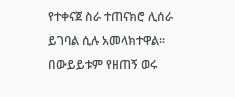የተቀናጀ ስራ ተጠናክሮ ሊሰራ ይገባል ሲሉ አመላክተዋል።
በውይይቱም የዘጠኝ ወሩ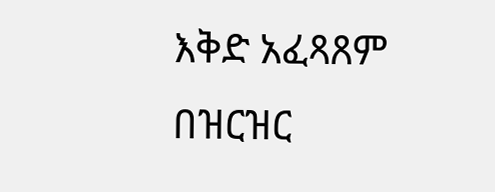እቅድ አፈጻጸም በዝርዝር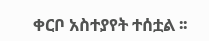ቀርቦ አስተያየት ተሰቷል ፡፡